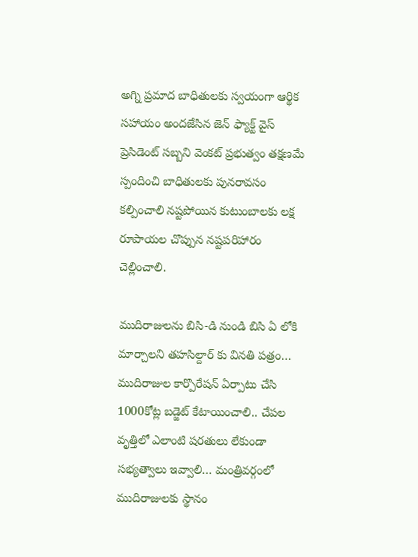అగ్ని ప్రమాద బాధితులకు స్వయంగా ఆర్థిక సహాయం అందజేసిన జెన్ ఫ్యాక్ట్ వైస్ ప్రెసిడెంట్ సబ్బని వెంకట్ ప్రభుత్వం తక్షణమే స్పందించి బాధితులకు పునరావసం కల్పించాలి నష్టపోయిన కుటుంబాలకు లక్ష రూపాయల చొప్పున నష్టపరిహారం చెల్లించాలి.

ముదిరాజులను బిసి-డి నుండి బిసి ఏ లోకి మార్చాలని తహసిల్దార్ కు వినతి పత్రం… ముదిరాజుల కార్పొరేషన్ ఏర్పాటు చేసి 1000కోట్ల బడ్జెట్ కేటాయించాలి.. చేపల వృత్తిలో ఎలాంటి షరతులు లేకుండా సభ్యత్వాలు ఇవ్వాలి… మంత్రివర్గంలో ముదిరాజులకు స్థానం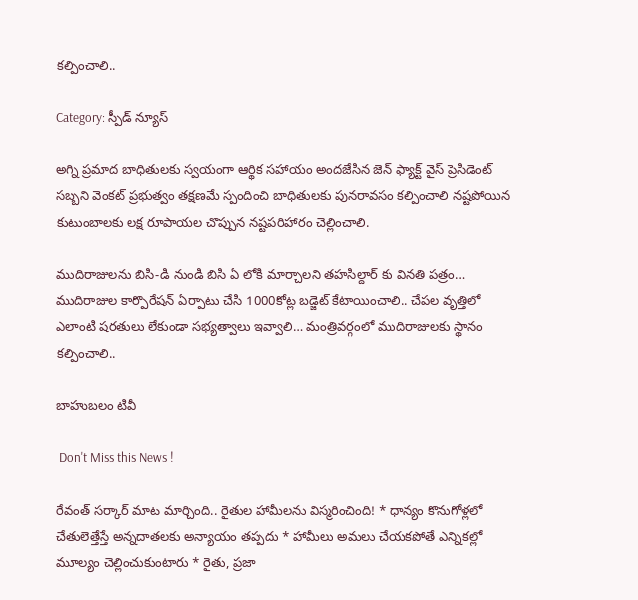కల్పించాలి..

Category: స్పీడ్ న్యూస్

అగ్ని ప్రమాద బాధితులకు స్వయంగా ఆర్థిక సహాయం అందజేసిన జెన్ ఫ్యాక్ట్ వైస్ ప్రెసిడెంట్ సబ్బని వెంకట్ ప్రభుత్వం తక్షణమే స్పందించి బాధితులకు పునరావసం కల్పించాలి నష్టపోయిన కుటుంబాలకు లక్ష రూపాయల చొప్పున నష్టపరిహారం చెల్లించాలి.

ముదిరాజులను బిసి-డి నుండి బిసి ఏ లోకి మార్చాలని తహసిల్దార్ కు వినతి పత్రం… ముదిరాజుల కార్పొరేషన్ ఏర్పాటు చేసి 1000కోట్ల బడ్జెట్ కేటాయించాలి.. చేపల వృత్తిలో ఎలాంటి షరతులు లేకుండా సభ్యత్వాలు ఇవ్వాలి… మంత్రివర్గంలో ముదిరాజులకు స్థానం కల్పించాలి..

బాహుబలం టివీ

 Don't Miss this News !

రేవంత్ సర్కార్‌ మాట మార్చింది.. రైతుల హామీలను విస్మరించింది! * ధాన్యం కొనుగోళ్లలో చేతులెత్తేస్తే అన్నదాతలకు అన్యాయం తప్పదు * హామీలు అమలు చేయకపోతే ఎన్నికల్లో మూల్యం చెల్లించుకుంటారు * రైతు, ప్రజా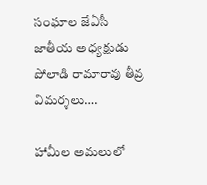సంఘాల జేఏసీ జాతీయ అధ్యక్షుడు పోలాడి రామారావు తీవ్ర విమర్శలు….

హామీల అమలులో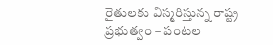రైతులకు విస్మరిస్తున్న రాష్ట్ర ప్రభుత్వం – పంటల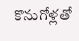కొనుగోళ్లతో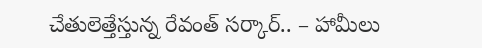చేతులెత్తేస్తున్న రేవంత్ సర్కార్.. – హామీలు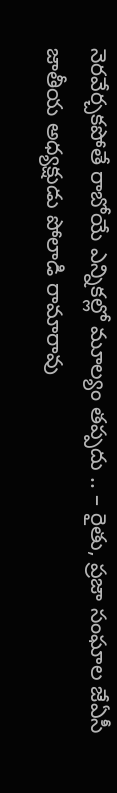నెరవేర్చకపోతే రాబోయే ఎన్నికల్లో మూల్యం తప్పదు .. – రైతు, ప్రజా సంఘాల జేఏసీ జాతీయ అధ్యక్షుడు పోలాడి రామారావు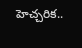హెచ్చరిక..